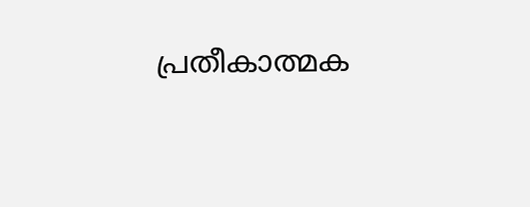പ്രതീകാത്മക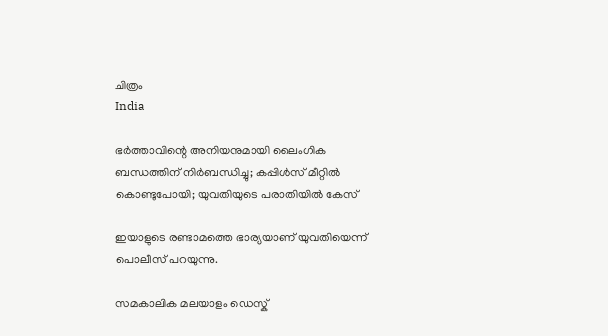ചിത്രം
India

ഭര്‍ത്താവിന്റെ അനിയനുമായി ലൈംഗിക ബന്ധത്തിന് നിര്‍ബന്ധിച്ചു; കപ്പിള്‍സ് മീറ്റില്‍ കൊണ്ടുപോയി; യുവതിയുടെ പരാതിയില്‍ കേസ്

ഇയാളുടെ രണ്ടാമത്തെ ഭാര്യയാണ് യുവതിയെന്ന് പൊലീസ് പറയുന്നു.

സമകാലിക മലയാളം ഡെസ്ക്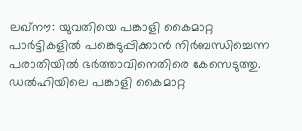ലഖ്‌നൗ: യുവതിയെ പങ്കാളി കൈമാറ്റ പാര്‍ട്ടികളില്‍ പങ്കെടുപ്പിക്കാന്‍ നിര്‍ബന്ധിച്ചെന്ന പരാതിയില്‍ ഭര്‍ത്താവിനെതിരെ കേസെടുത്തു. ഡല്‍ഹിയിലെ പങ്കാളി കൈമാറ്റ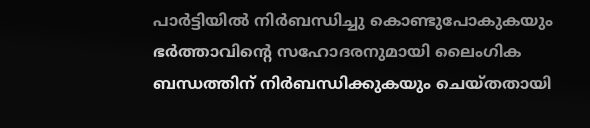പാര്‍ട്ടിയില്‍ നിര്‍ബന്ധിച്ചു കൊണ്ടുപോകുകയും ഭര്‍ത്താവിന്റെ സഹോദരനുമായി ലൈംഗിക ബന്ധത്തിന് നിര്‍ബന്ധിക്കുകയും ചെയ്തതായി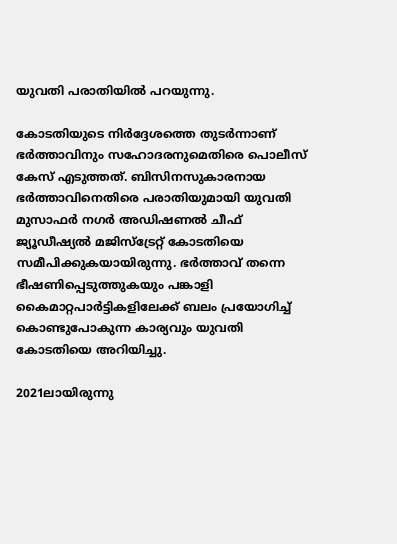യുവതി പരാതിയില്‍ പറയുന്നു.

കോടതിയുടെ നിര്‍ദ്ദേശത്തെ തുടര്‍ന്നാണ് ഭര്‍ത്താവിനും സഹോദരനുമെതിരെ പൊലീസ് കേസ് എടുത്തത്. ബിസിനസുകാരനായ ഭര്‍ത്താവിനെതിരെ പരാതിയുമായി യുവതി മുസാഫര്‍ നഗര്‍ അഡിഷണല്‍ ചീഫ് ജ്യൂഡീഷ്യല്‍ മജിസ്‌ട്രേറ്റ് കോടതിയെ സമീപിക്കുകയായിരുന്നു. ഭര്‍ത്താവ് തന്നെ ഭീഷണിപ്പെടുത്തുകയും പങ്കാളി കൈമാറ്റപാര്‍ട്ടികളിലേക്ക് ബലം പ്രയോഗിച്ച് കൊണ്ടുപോകുന്ന കാര്യവും യുവതി കോടതിയെ അറിയിച്ചു.

2021ലായിരുന്നു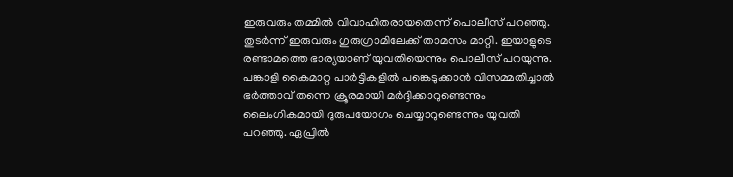ഇരുവരും തമ്മില്‍ വിവാഹിതരായതെന്ന് പൊലീസ് പറഞ്ഞു. തുടര്‍ന്ന് ഇരുവരും ഗുരുഗ്രാമിലേക്ക് താമസം മാറ്റി. ഇയാളുടെ രണ്ടാമത്തെ ഭാര്യയാണ് യുവതിയെന്നും പൊലീസ് പറയുന്നു. പങ്കാളി കൈമാറ്റ പാര്‍ട്ടികളില്‍ പങ്കെടുക്കാന്‍ വിസമ്മതിച്ചാല്‍ ഭര്‍ത്താവ് തന്നെ ക്രൂരമായി മര്‍ദ്ദിക്കാറുണ്ടെന്നും ലൈംഗികമായി ദുരുപയോഗം ചെയ്യാറുണ്ടെന്നും യുവതി പറഞ്ഞു. ഏപ്രില്‍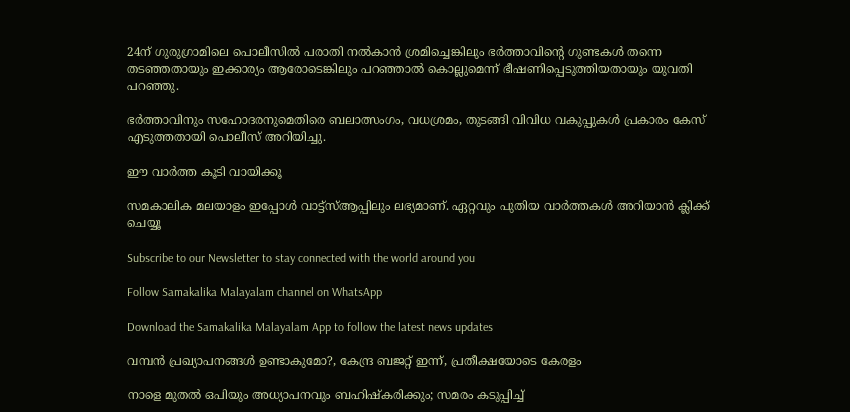24ന് ഗുരുഗ്രാമിലെ പൊലീസില്‍ പരാതി നല്‍കാന്‍ ശ്രമിച്ചെങ്കിലും ഭര്‍ത്താവിന്റെ ഗുണ്ടകള്‍ തന്നെ തടഞ്ഞതായും ഇക്കാര്യം ആരോടെങ്കിലും പറഞ്ഞാല്‍ കൊല്ലുമെന്ന് ഭീഷണിപ്പെടുത്തിയതായും യുവതി പറഞ്ഞു.

ഭര്‍ത്താവിനും സഹോദരനുമെതിരെ ബലാത്സംഗം, വധശ്രമം, തുടങ്ങി വിവിധ വകുപ്പുകള്‍ പ്രകാരം കേസ് എടുത്തതായി പൊലീസ് അറിയിച്ചു.

ഈ വാര്‍ത്ത കൂടി വായിക്കൂ

സമകാലിക മലയാളം ഇപ്പോള്‍ വാട്ട്‌സ്ആപ്പിലും ലഭ്യമാണ്. ഏറ്റവും പുതിയ വാര്‍ത്തകള്‍ അറിയാന്‍ ക്ലിക്ക് ചെയ്യൂ

Subscribe to our Newsletter to stay connected with the world around you

Follow Samakalika Malayalam channel on WhatsApp

Download the Samakalika Malayalam App to follow the latest news updates

വമ്പൻ പ്രഖ്യാപനങ്ങൾ ഉണ്ടാകുമോ?, കേന്ദ്ര ബജറ്റ് ഇന്ന്, പ്രതീക്ഷയോടെ കേരളം

നാളെ മുതൽ ഒപിയും അധ്യാപനവും ബഹിഷ്കരിക്കും; സമരം കടുപ്പിച്ച്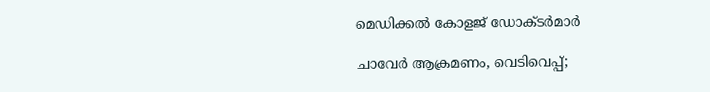മെഡിക്കൽ കോളജ് ഡോക്ടർമാർ

ചാവേര്‍ ആക്രമണം, വെടിവെപ്പ്;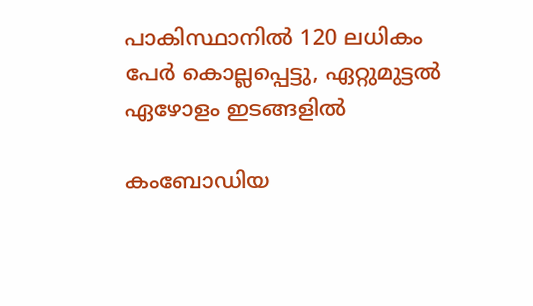പാകിസ്ഥാനില്‍ 120 ലധികം പേര്‍ കൊല്ലപ്പെട്ടു, ഏറ്റുമുട്ടല്‍ ഏഴോളം ഇടങ്ങളില്‍

കംബോഡിയ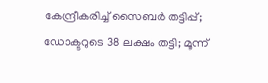കേന്ദ്രീകരിച്ച് സൈബർ തട്ടിപ്പ്; ഡോക്ടറുടെ 38 ലക്ഷം തട്ടി; മൂന്ന്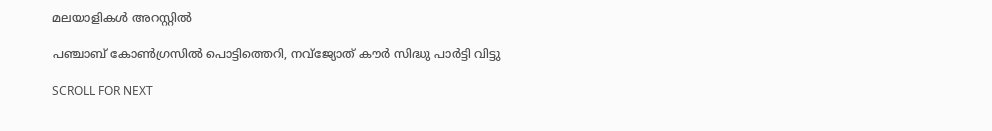മലയാളികൾ അറസ്റ്റിൽ

പഞ്ചാബ് കോണ്‍ഗ്രസില്‍ പൊട്ടിത്തെറി, നവ്ജ്യോത് കൗര്‍ സിദ്ധു പാര്‍ട്ടി വിട്ടു

SCROLL FOR NEXT